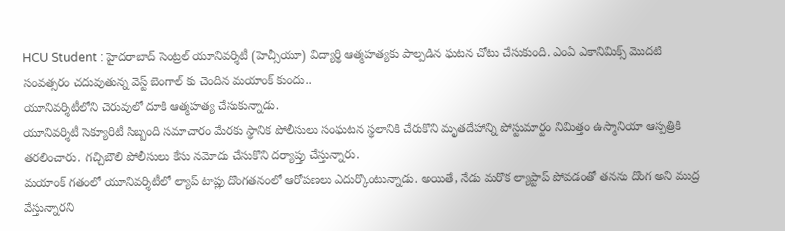HCU Student : హైదరాబాద్ సెంట్రల్ యూనివర్శిటీ (హెచ్సీయూ) విద్యార్థి ఆత్మహత్యకు పాల్పడిన ఘటన చోటు చేసుకుంది. ఎంఏ ఎకానిమిక్స్ మొదటి సంవత్సరం చదువుతున్న వెస్ట్ బెంగాల్ కు చెందిన మయాంక్ కుందు..
యూనివర్శిటీలోని చెరువులో దూకి ఆత్మహత్య చేసుకున్నాడు.
యూనివర్శిటీ సెక్యూరిటీ సిబ్బంది సమాచారం మేరకు స్థానిక పోలీసులు సంఘటన స్థలానికి చేరుకొని మృతదేహాన్ని పోస్టుమార్టం నిమిత్తం ఉస్మానియా ఆస్పత్రికి తరలించారు. గచ్చిబౌలి పోలీసులు కేసు నమోదు చేసుకొని దర్యాప్తు చేస్తున్నారు.
మయాంక్ గతంలో యూనివర్శిటీలో ల్యాప్ టాప్లు దొంగతనంలో ఆరోపణలు ఎదుర్కొంటున్నాడు. అయితే, నేడు మరొక ల్యాప్టాప్ పోవడంతో తనను దొంగ అని ముద్ర వేస్తున్నారని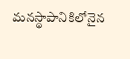మనస్థాపానికిలోనైన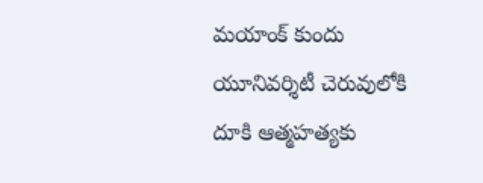మయాంక్ కుందు యూనివర్శిటీ చెరువులోకి దూకి ఆత్మహత్యకు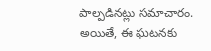పాల్పడినట్లు సమాచారం. అయితే, ఈ ఘటనకు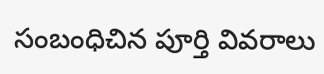సంబంధిచిన పూర్తి వివరాలు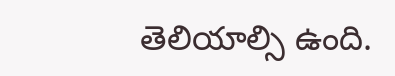తెలియాల్సి ఉంది.